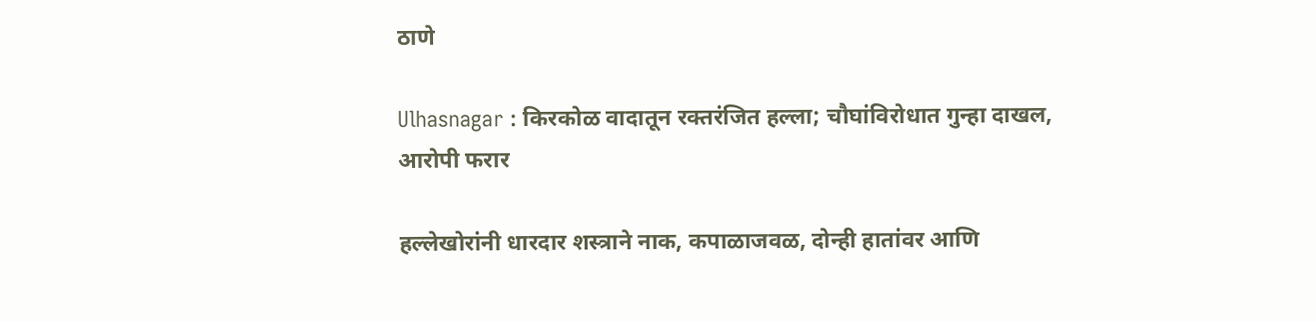ठाणे

Ulhasnagar : किरकोळ वादातून रक्तरंजित हल्ला; चौघांविरोधात गुन्हा दाखल, आरोपी फरार

हल्लेखोरांनी धारदार शस्त्राने नाक, कपाळाजवळ, दोन्ही हातांवर आणि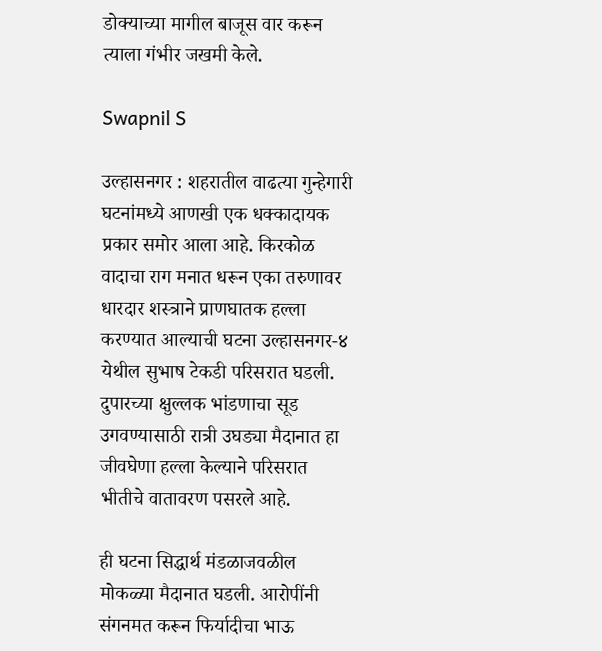डोक्याच्या मागील बाजूस वार करून त्याला गंभीर जखमी केले.

Swapnil S

उल्हासनगर : शहरातील वाढत्या गुन्हेगारी घटनांमध्ये आणखी एक धक्कादायक प्रकार समोर आला आहे. किरकोळ वादाचा राग मनात धरून एका तरुणावर धारदार शस्त्राने प्राणघातक हल्ला करण्यात आल्याची घटना उल्हासनगर-४ येथील सुभाष टेकडी परिसरात घडली. दुपारच्या क्षुल्लक भांडणाचा सूड उगवण्यासाठी रात्री उघड्या मैदानात हा जीवघेणा हल्ला केल्याने परिसरात भीतीचे वातावरण पसरले आहे.

ही घटना सिद्धार्थ मंडळाजवळील मोकळ्या मैदानात घडली. आरोपींनी संगनमत करून फिर्यादीचा भाऊ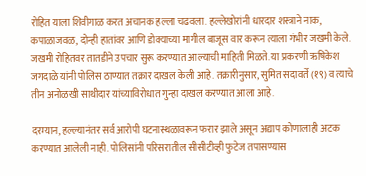रोहित याला शिवीगाळ करत अचानक हल्ला चढवला. हल्लेखोरांनी धारदार शस्त्राने नाक, कपाळाजवळ, दोन्ही हातांवर आणि डोक्याच्या मागील बाजूस वार करून त्याला गंभीर जखमी केले. जखमी रोहितवर तातडीने उपचार सुरू करण्यात आल्याची माहिती मिळते. या प्रकरणी ऋषिकेश जगदाळे यांनी पोलिस ठाण्यात तक्रार दाखल केली आहे. तक्रारीनुसार, सुमित सदावर्ते (१९) व त्याचे तीन अनोळखी साथीदार यांच्याविरोधात गुन्हा दाखल करण्यात आला आहे.

दरम्यान, हल्ल्यानंतर सर्व आरोपी घटनास्थळावरून फरार झाले असून अद्याप कोणालाही अटक करण्यात आलेली नाही. पोलिसांनी परिसरातील सीसीटीव्ही फुटेज तपासण्यास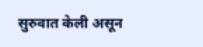सुरुवात केली असून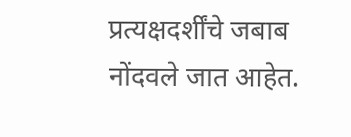प्रत्यक्षदर्शींचे जबाब नोंदवले जात आहेत.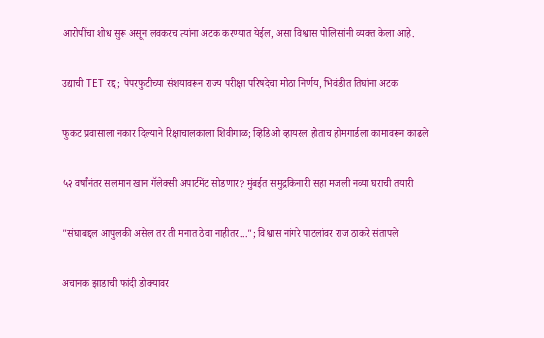आरोपींचा शोध सुरू असून लवकरच त्यांना अटक करण्यात येईल, असा विश्वास पोलिसांनी व्यक्त केला आहे.

उद्याची TET रद्द; पेपरफुटीच्या संशयावरून राज्य परीक्षा परिषदेचा मोठा निर्णय, भिवंडीत तिघांना अटक

फुकट प्रवासाला नकार दिल्याने रिक्षाचालकाला शिवीगाळ; व्हिडिओ व्हायरल होताच होमगार्डला कामावरून काढले

५२ वर्षांनंतर सलमान खान गॅलेक्सी अपार्टमेंट सोडणार? मुंबईत समुद्रकिनारी सहा मजली नव्या घराची तयारी

"संघाबद्दल आपुलकी असेल तर ती मनात ठेवा नाहीतर..."; विश्वास नांगरे पाटलांवर राज ठाकरे संतापले

अचानक झाडाची फांदी डोक्यावर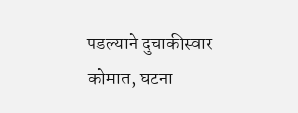पडल्याने दुचाकीस्वार कोमात, घटना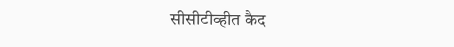सीसीटीव्हीत कैद